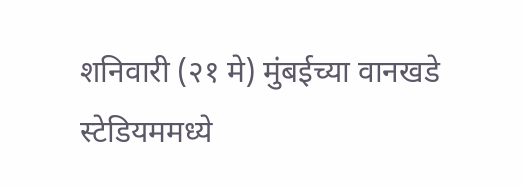शनिवारी (२१ मे) मुंबईच्या वानखडे स्टेडियममध्ये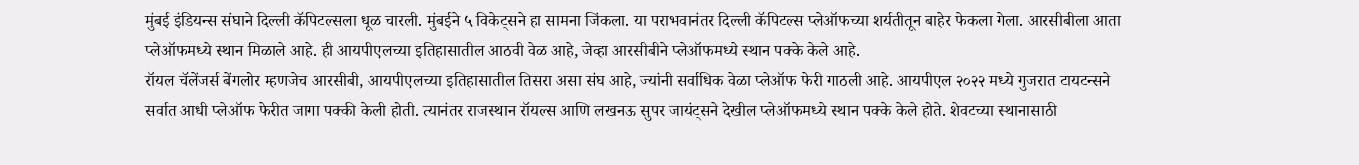मुंबई इंडियन्स संघाने दिल्ली कॅपिटल्सला धूळ चारली. मुंबईने ५ विकेट्सने हा सामना जिंकला. या पराभवानंतर दिल्ली कॅपिटल्स प्लेऑफच्या शर्यतीतून बाहेर फेकला गेला. आरसीबीला आता प्लेऑफमध्ये स्थान मिळाले आहे. ही आयपीएलच्या इतिहासातील आठवी वेळ आहे, जेव्हा आरसीबीने प्लेऑफमध्ये स्थान पक्के केले आहे.
रॉयल चॅलेंजर्स बेंगलोर म्हणजेच आरसीबी, आयपीएलच्या इतिहासातील तिसरा असा संघ आहे, ज्यांनी सर्वाधिक वेळा प्लेऑफ फेरी गाठली आहे. आयपीएल २०२२ मध्ये गुजरात टायटन्सने सर्वात आधी प्लेऑफ फेरीत जागा पक्की केली होती. त्यानंतर राजस्थान रॉयल्स आणि लखनऊ सुपर जायंट्सने देखील प्लेऑफमध्ये स्थान पक्के केले होते. शेवटच्या स्थानासाठी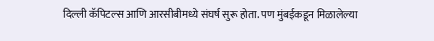दिल्ली कॅपिटल्स आणि आरसीबीमध्ये संघर्ष सुरू होता. पण मुंबईकडून मिळालेल्या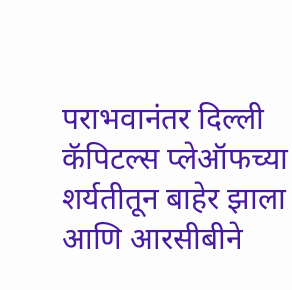पराभवानंतर दिल्ली कॅपिटल्स प्लेऑफच्या शर्यतीतून बाहेर झाला आणि आरसीबीने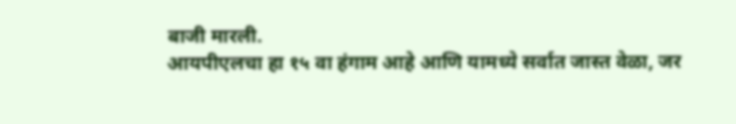बाजी मारली.
आयपीएलचा हा १५ वा हंगाम आहे आणि यामध्ये सर्वात जास्त वेळा, जर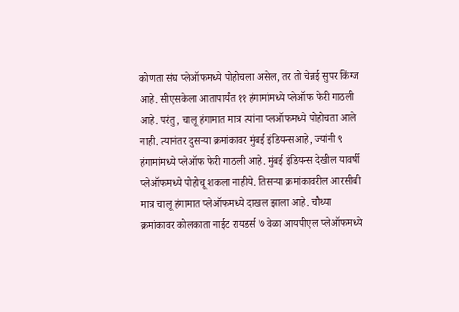कोणता संघ प्लेऑफमध्ये पोहोचला असेल, तर तो चेन्नई सुपर किंग्ज आहे. सीएसकेला आतापार्यंत ११ हंगामांमध्ये प्लेऑफ फेरी गाठली आहे. परंतु, चालू हंगामात मात्र त्यांना प्लऑफमध्ये पोहोचता आले नाही. त्यानंतर दुसऱ्या क्रमांकावर मुंबई इंडियन्सआहे, ज्यांनी ९ हंगामांमध्ये प्लेऑफ फेरी गाठली आहे. मुंबई इंडियन्स देखील यावर्षी प्लेऑफमध्ये पोहोचू शकला नाहीये. तिसऱ्या क्रमांकावरील आरसीबी मात्र चालू हंगामात प्लेऑफमध्ये दाखल झाला आहे. चौथ्या क्रमांकावर कोलकाता नाईट रायडर्स ७ वेळा आयपीएल प्लेऑफमध्ये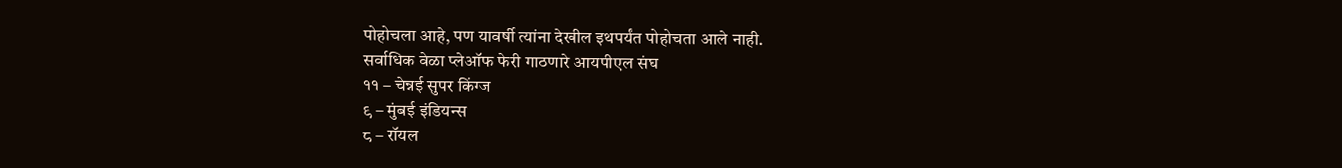पोहोचला आहे, पण यावर्षी त्यांना देखील इथपर्यंत पोहोचता आले नाही.
सर्वाधिक वेळा प्लेऑफ फेरी गाठणारे आयपीएल संघ
११ – चेन्नई सुपर किंग्ज
९ – मुंबई इंडियन्स
८ – रॉयल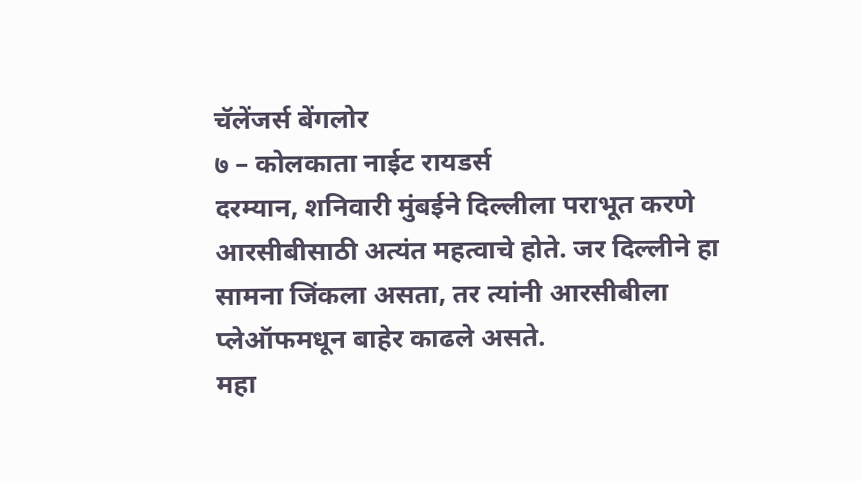चॅलेंजर्स बेंगलोर
७ – कोलकाता नाईट रायडर्स
दरम्यान, शनिवारी मुंबईने दिल्लीला पराभूत करणे आरसीबीसाठी अत्यंत महत्वाचे होते. जर दिल्लीने हा सामना जिंकला असता, तर त्यांनी आरसीबीला प्लेऑफमधून बाहेर काढले असते.
महा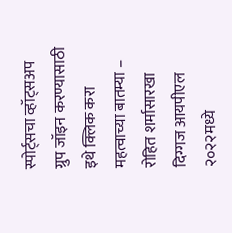स्पोर्ट्सचा व्हॉट्सअप ग्रुप जॉइन करण्यासाठी इथे क्लिक करा
महत्वाच्या बातम्या –
रोहित शर्मासारखा दिग्गज आयपीएल २०२२मध्ये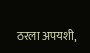ठरला अपयशी,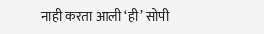नाही करता आली ‘ही’ सोपी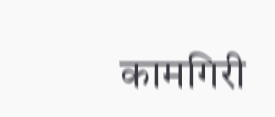कामगिरी